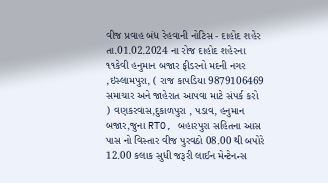વીજ પ્રવાહ બંધ રેહવાની નોટિસ - દાહોદ શહેર તા.01.02.2024 ના રોજ દાહોદ શહેરના ૧૧કેવી હનુમાન બજાર ફીડરનો મદની નગર ,ઇસ્લામપુરા, ( રાજ કાપડિયા 9879106469 સમાચાર અને જાહેરાત આપવા માટે સંપર્ક કરો ) વણકરવાસ,દુકાળપુરા , પડાવ, હનુમાન બજાર,જુના RTO, બહારપુરા સહિતના આસ પાસ નો વિસ્તાર વીજ પુરવઠો 08.00 થી બપોરે 12.00 કલાક સુધી જરૂરી લાઈન મેન્ટેનન્સ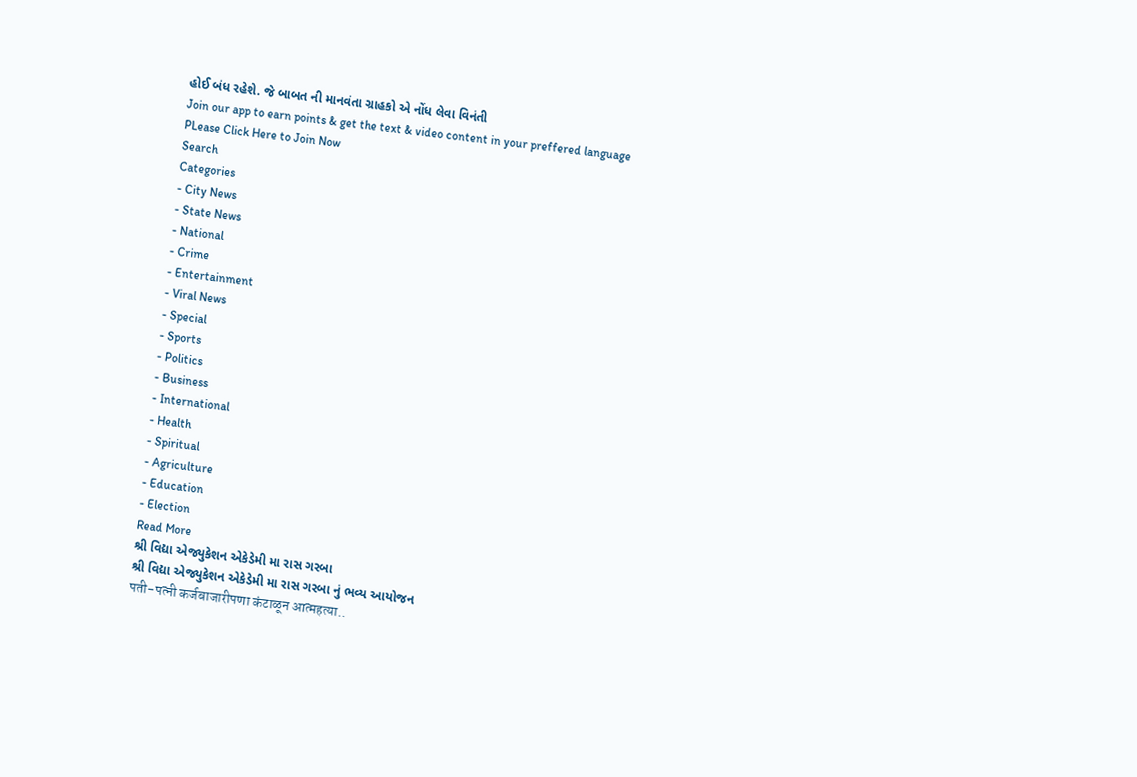હોઈ બંધ રહેશે. જે બાબત ની માનવંતા ગ્રાહકો એ નોંધ લેવા વિનંતી
Join our app to earn points & get the text & video content in your preffered language
PLease Click Here to Join Now
Search
Categories
- City News
- State News
- National
- Crime
- Entertainment
- Viral News
- Special
- Sports
- Politics
- Business
- International
- Health
- Spiritual
- Agriculture
- Education
- Election
Read More
શ્રી વિદ્યા એજ્યુકેશન એકેડેમી મા રાસ ગરબા
શ્રી વિદ્યા એજ્યુકેશન એકેડેમી મા રાસ ગરબા નું ભવ્ય આયોજન
पती-पत्नी कर्जबाजारीपणा कंटाळून आत्महत्या..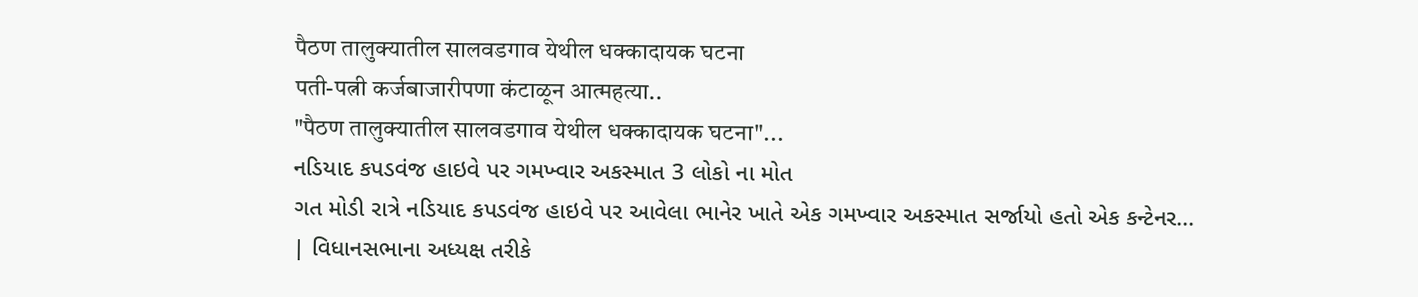पैठण तालुक्यातील सालवडगाव येथील धक्कादायक घटना
पती-पत्नी कर्जबाजारीपणा कंटाळून आत्महत्या..
"पैठण तालुक्यातील सालवडगाव येथील धक्कादायक घटना"...
નડિયાદ કપડવંજ હાઇવે પર ગમખ્વાર અકસ્માત 3 લોકો ના મોત
ગત મોડી રાત્રે નડિયાદ કપડવંજ હાઇવે પર આવેલા ભાનેર ખાતે એક ગમખ્વાર અકસ્માત સર્જાયો હતો એક કન્ટેનર...
| વિધાનસભાના અધ્યક્ષ તરીકે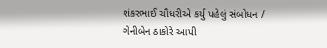શંકરભાઈ ચૌધરીએ કર્યુ પહેલું સંબોધન / ગેનીબેન ઠાકોરે આપી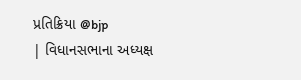પ્રતિક્રિયા @bjp
| વિધાનસભાના અધ્યક્ષ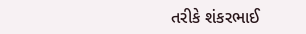તરીકે શંકરભાઈ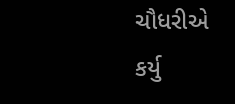ચૌધરીએ કર્યુ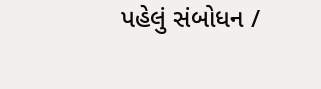પહેલું સંબોધન /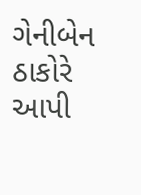ગેનીબેન ઠાકોરે આપી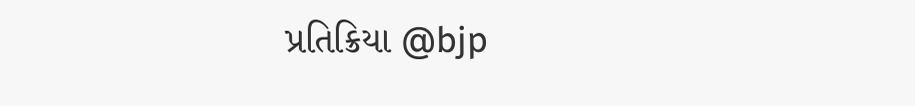પ્રતિક્રિયા @bjp